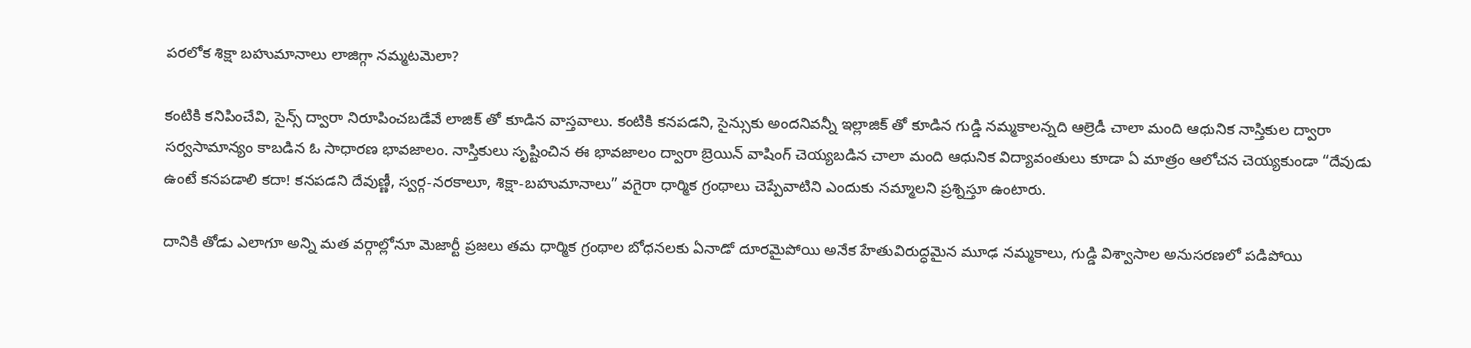పరలోక శిక్షా బహుమానాలు లాజిగ్గా నమ్మటమెలా?

కంటికి కనిపించేవి, సైన్స్ ద్వారా నిరూపించబడేవే లాజిక్ తో కూడిన వాస్తవాలు. కంటికి కనపడని, సైన్సుకు అందనివన్నీ ఇల్లాజిక్ తో కూడిన గుడ్డి నమ్మకాలన్నది ఆల్రెడీ చాలా మంది ఆధునిక నాస్తికుల ద్వారా సర్వసామాన్యం కాబడిన ఓ సాధారణ భావజాలం. నాస్తికులు సృష్టించిన ఈ భావజాలం ద్వారా బ్రెయిన్ వాషింగ్ చెయ్యబడిన చాలా మంది ఆధునిక విద్యావంతులు కూడా ఏ మాత్రం ఆలోచన చెయ్యకుండా “దేవుడు ఉంటే కనపడాలి కదా! కనపడని దేవుణ్ణీ, స్వర్గ-నరకాలూ, శిక్షా-బహుమానాలు” వగైరా ధార్మిక గ్రంథాలు చెప్పేవాటిని ఎందుకు నమ్మాలని ప్రశ్నిస్తూ ఉంటారు.

దానికి తోడు ఎలాగూ అన్ని మత వర్గాల్లోనూ మెజార్టీ ప్రజలు తమ ధార్మిక గ్రంథాల బోధనలకు ఏనాడో దూరమైపోయి అనేక హేతువిరుద్ధమైన మూఢ నమ్మకాలు, గుడ్డి విశ్వాసాల అనుసరణలో పడిపోయి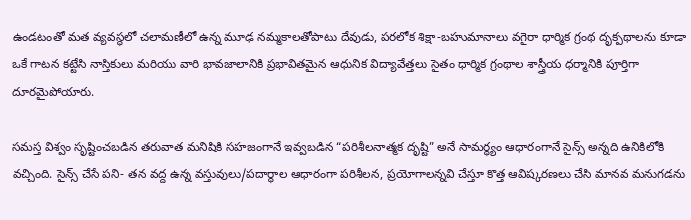ఉండటంతో మత వ్యవస్థలో చలామణీలో ఉన్న మూఢ నమ్మకాలతోపాటు దేవుడు, పరలోక శిక్షా-బహుమానాలు వగైరా ధార్మిక గ్రంథ దృక్పథాలను కూడా ఒకే గాటన కట్టేసి నాస్తికులు మరియు వారి భావజాలానికి ప్రభావితమైన ఆధునిక విద్యావేత్తలు సైతం ధార్మిక గ్రంథాల శాస్త్రీయ ధర్మానికి పూర్తిగా దూరమైపోయారు.

సమస్త విశ్వం సృష్టించబడిన తరువాత మనిషికి సహజంగానే ఇవ్వబడిన “పరిశీలనాత్మక దృష్టి” అనే సామర్ధ్యం ఆధారంగానే సైన్స్ అన్నది ఉనికిలోకి వచ్చింది. సైన్స్ చేసే పని- తన వద్ద ఉన్న వస్తువులు/పదార్థాల ఆధారంగా పరిశీలన, ప్రయోగాలన్నవి చేస్తూ కొత్త ఆవిష్కరణలు చేసి మానవ మనుగడను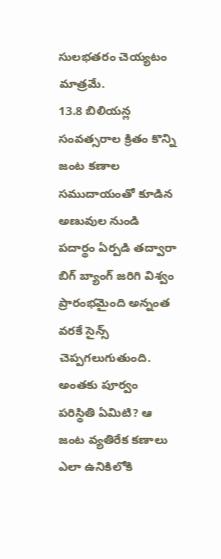సులభతరం చెయ్యటం మాత్రమే.
13.8 బిలియన్ల సంవత్సరాల క్రితం కొన్ని జంట కణాల సముదాయంతో కూడిన అణువుల నుండి పదార్థం ఏర్పడి తద్వారా బిగ్ బ్యాంగ్ జరిగి విశ్వం ప్రారంభమైంది అన్నంత వరకే సైన్స్ చెప్పగలుగుతుంది. అంతకు పూర్వం పరిస్థితి ఏమిటి? ఆ జంట వ్యతిరేక కణాలు ఎలా ఉనికిలోకి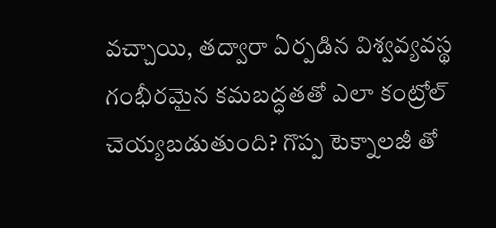వచ్చాయి, తద్వారా ఏర్పడిన విశ్వవ్యవస్థ గంభీరమైన కమబద్ధతతో ఎలా కంట్రోల్ చెయ్యబడుతుంది? గొప్ప టెక్నాలజీ తో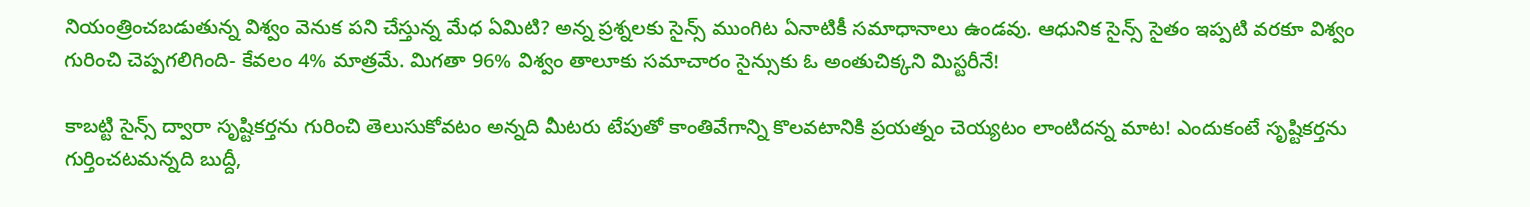నియంత్రించబడుతున్న విశ్వం వెనుక పని చేస్తున్న మేధ ఏమిటి? అన్న ప్రశ్నలకు సైన్స్ ముంగిట ఏనాటికీ సమాధానాలు ఉండవు. ఆధునిక సైన్స్ సైతం ఇప్పటి వరకూ విశ్వం గురించి చెప్పగలిగింది- కేవలం 4% మాత్రమే. మిగతా 96% విశ్వం తాలూకు సమాచారం సైన్సుకు ఓ అంతుచిక్కని మిస్టరీనే!

కాబట్టి సైన్స్ ద్వారా సృష్టికర్తను గురించి తెలుసుకోవటం అన్నది మీటరు టేపుతో కాంతివేగాన్ని కొలవటానికి ప్రయత్నం చెయ్యటం లాంటిదన్న మాట! ఎందుకంటే సృష్టికర్తను గుర్తించటమన్నది బుద్దీ,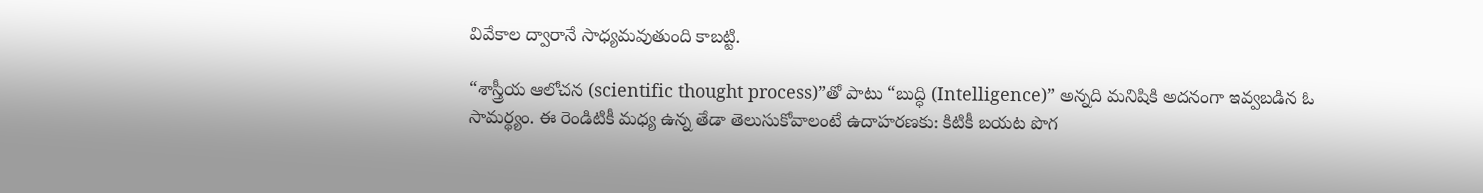వివేకాల ద్వారానే సాధ్యమవుతుంది కాబట్టి.

“శాస్త్రీయ ఆలోచన (scientific thought process)”తో పాటు “బుద్ధి (Intelligence)” అన్నది మనిషికి అదనంగా ఇవ్వబడిన ఓ సామర్థ్యం. ఈ రెండిటికీ మధ్య ఉన్న తేడా తెలుసుకోవాలంటే ఉదాహరణకు: కిటికీ బయట పొగ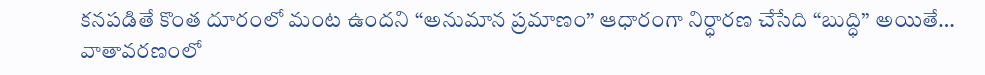కనపడితే కొంత దూరంలో మంట ఉందని “అనుమాన ప్రమాణం” ఆధారంగా నిర్ధారణ చేసేది “బుద్ధి” అయితే… వాతావరణంలో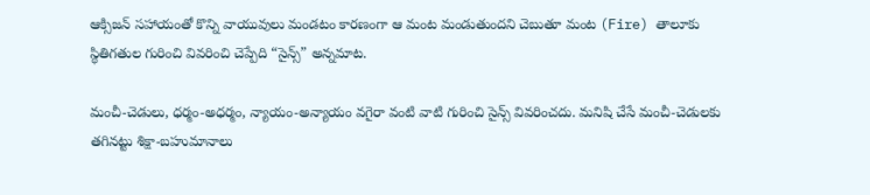ఆక్సిజన్ సహాయంతో కొన్ని వాయువులు మండటం కారణంగా ఆ మంట మండుతుందని చెబుతూ మంట (Fire) తాలూకు స్థితిగతుల గురించి వివరించి చెప్పేది “సైన్స్” అన్నమాట.

మంచీ-చెడులు, ధర్మం-అధర్మం, న్యాయం-అన్యాయం వగైరా వంటి వాటి గురించి సైన్స్ వివరించదు. మనిషి చేసే మంచీ-చెడులకు తగినట్టు శిక్షా-బహుమానాలు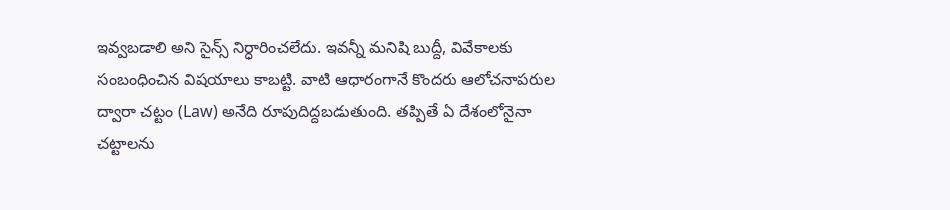ఇవ్వబడాలి అని సైన్స్ నిర్ధారించలేదు. ఇవన్నీ మనిషి బుద్దీ, వివేకాలకు సంబంధించిన విషయాలు కాబట్టి. వాటి ఆధారంగానే కొందరు ఆలోచనాపరుల ద్వారా చట్టం (Law) అనేది రూపుదిద్దబడుతుంది. తప్పితే ఏ దేశంలోనైనా చట్టాలను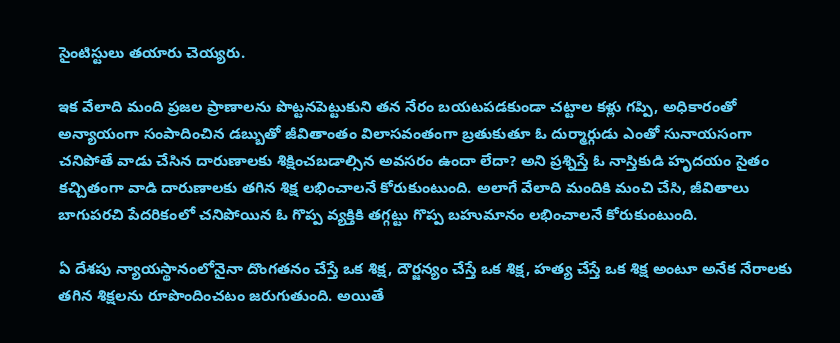సైంటిస్టులు తయారు చెయ్యరు.

ఇక వేలాది మంది ప్రజల ప్రాణాలను పొట్టనపెట్టుకుని తన నేరం బయటపడకుండా చట్టాల కళ్లు గప్పి, అధికారంతో అన్యాయంగా సంపాదించిన డబ్బుతో జీవితాంతం విలాసవంతంగా బ్రతుకుతూ ఓ దుర్మార్గుడు ఎంతో సునాయసంగా చనిపోతే వాడు చేసిన దారుణాలకు శిక్షించబడాల్సిన అవసరం ఉందా లేదా? అని ప్రశ్నిస్తే ఓ నాస్తికుడి హృదయం సైతం కచ్చితంగా వాడి దారుణాలకు తగిన శిక్ష లభించాలనే కోరుకుంటుంది. అలాగే వేలాది మందికి మంచి చేసి, జీవితాలు బాగుపరచి పేదరికంలో చనిపోయిన ఓ గొప్ప వ్యక్తికి తగ్గట్టు గొప్ప బహుమానం లభించాలనే కోరుకుంటుంది.

ఏ దేశపు న్యాయస్థానంలోనైనా దొంగతనం చేస్తే ఒక శిక్ష, దౌర్జన్యం చేస్తే ఒక శిక్ష, హత్య చేస్తే ఒక శిక్ష అంటూ అనేక నేరాలకు తగిన శిక్షలను రూపొందించటం జరుగుతుంది. అయితే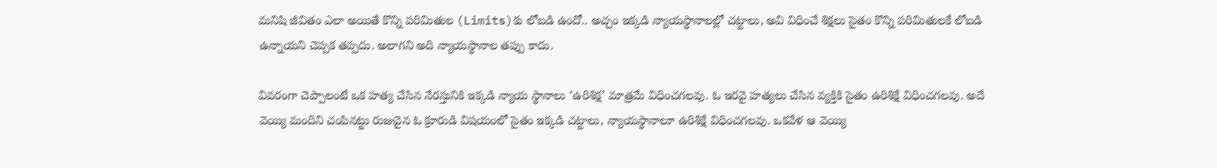మనిషి జీవితం ఎలా అయితే కొన్ని పరిమితుల (Limits)కు లోబడి ఉందో.. అచ్చం ఇక్కడి న్యాయస్థానాలల్లో చట్టాలు, అవి విధించే శిక్షలు సైతం కొన్ని పరిమితులకే లోబడి ఉన్నాయని చెప్పక తప్పదు. అలాగని అది న్యాయస్థానాల తప్పు కాదు.

వివరంగా చెప్పాలంటే ఒక హత్య చేసిన నేరస్తునికి ఇక్కడి న్యాయ స్థానాలు ‘ఉరిశిక్ష’ మాత్రమే విధించగలవు. ఓ ఇరవై హత్యలు చేసిన వ్యక్తికి సైతం ఉరిశిక్షే విధించగలవు. అదే వెయ్యి మందిని చంపినట్టు రుజువైన ఓ క్రూరుడి విషయంలో సైతం ఇక్కడి చట్టాలు, న్యాయస్థానాలూ ఉరిశిక్షే విధించగలవు. ఒకవేళ ఆ వెయ్యి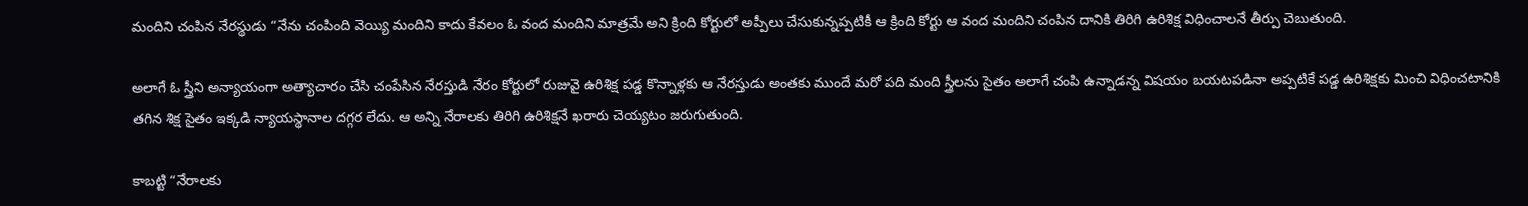మందిని చంపిన నేరస్థుడు “నేను చంపింది వెయ్యి మందిని కాదు కేవలం ఓ వంద మందిని మాత్రమే అని క్రింది కోర్టులో అప్పీలు చేసుకున్నప్పటికీ ఆ క్రింది కోర్టు ఆ వంద మందిని చంపిన దానికి తిరిగి ఉరిశిక్ష విధించాలనే తీర్పు చెబుతుంది.

అలాగే ఓ స్త్రీని అన్యాయంగా అత్యాచారం చేసి చంపేసిన నేరస్తుడి నేరం కోర్టులో రుజువై ఉరిశిక్ష పడ్డ కొన్నాళ్లకు ఆ నేరస్తుడు అంతకు ముందే మరో పది మంది స్త్రీలను సైతం అలాగే చంపి ఉన్నాడన్న విషయం బయటపడినా అప్పటికే పడ్డ ఉరిశిక్షకు మించి విధించటానికి తగిన శిక్ష సైతం ఇక్కడి న్యాయస్థానాల దగ్గర లేదు. ఆ అన్ని నేరాలకు తిరిగి ఉరిశిక్షనే ఖరారు చెయ్యటం జరుగుతుంది.

కాబట్టి “నేరాలకు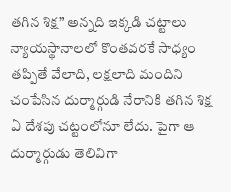తగిన శిక్ష” అన్నది ఇక్కడి చట్టాలు న్యాయస్థానాలలో కొంతవరకే సాధ్యం తప్పితే వేలాది, లక్షలాది మందిని చంపేసిన దుర్మార్గుడి నేరానికి తగిన శిక్ష ఏ దేశపు చట్టంలోనూ లేదు. పైగా ఆ దుర్మార్గుడు తెలివిగా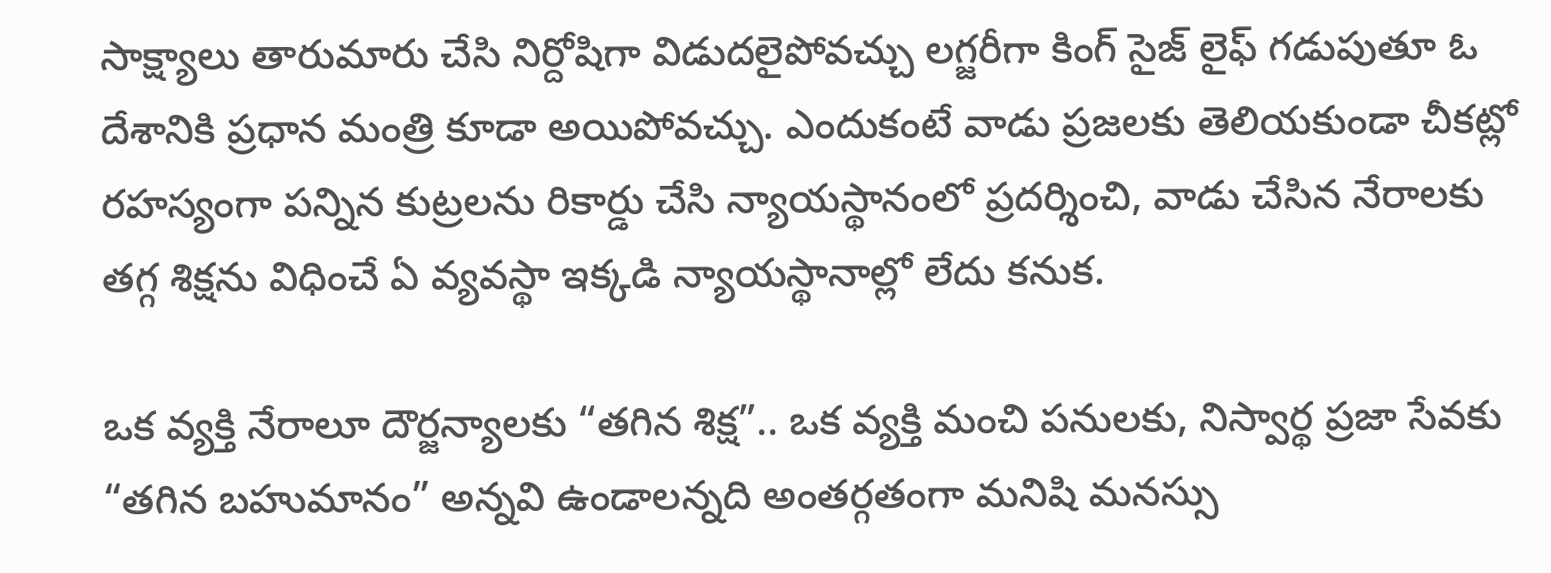సాక్ష్యాలు తారుమారు చేసి నిర్దోషిగా విడుదలైపోవచ్చు లగ్జరీగా కింగ్ సైజ్ లైఫ్ గడుపుతూ ఓ దేశానికి ప్రధాన మంత్రి కూడా అయిపోవచ్చు. ఎందుకంటే వాడు ప్రజలకు తెలియకుండా చీకట్లో రహస్యంగా పన్నిన కుట్రలను రికార్డు చేసి న్యాయస్థానంలో ప్రదర్శించి, వాడు చేసిన నేరాలకు తగ్గ శిక్షను విధించే ఏ వ్యవస్థా ఇక్కడి న్యాయస్థానాల్లో లేదు కనుక.

ఒక వ్యక్తి నేరాలూ దౌర్జన్యాలకు “తగిన శిక్ష”.. ఒక వ్యక్తి మంచి పనులకు, నిస్వార్థ ప్రజా సేవకు “తగిన బహుమానం” అన్నవి ఉండాలన్నది అంతర్గతంగా మనిషి మనస్సు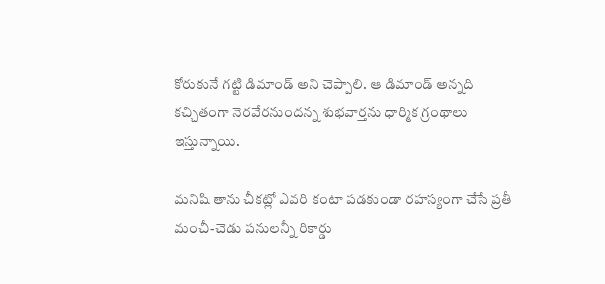కోరుకునే గట్టి డిమాండ్ అని చెప్పాలి. ఆ డిమాండ్ అన్నది కచ్చితంగా నెరవేరనుందన్న శుభవార్తను ధార్మిక గ్రంథాలు ఇస్తున్నాయి.

మనిషి తాను చీకట్లో ఎవరి కంటా పడకుండా రహస్యంగా చేసే ప్రతీ మంచీ-చెడు పనులన్నీ రికార్డు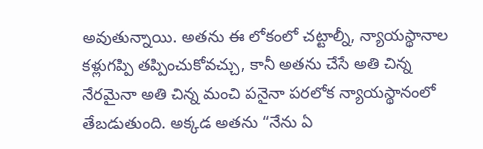అవుతున్నాయి. అతను ఈ లోకంలో చట్టాల్నీ, న్యాయస్థానాల కళ్లుగప్పి తప్పించుకోవచ్చు, కానీ అతను చేసే అతి చిన్న నేరమైనా అతి చిన్న మంచి పనైనా పరలోక న్యాయస్థానంలో తేబడుతుంది. అక్కడ అతను “నేను ఏ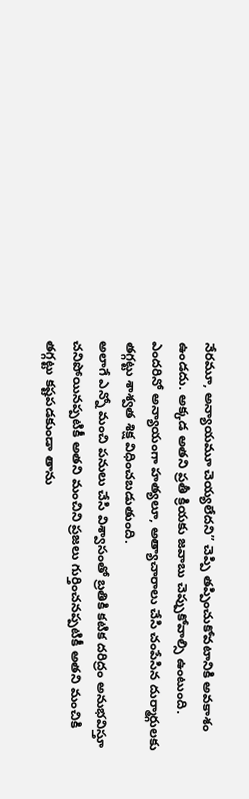నేరమూ, అన్యాయమూ చెయ్యలేదని” చెప్పి తప్పించుకోవటానికి అవకాశం ఉండదు. అక్కడ అతని ప్రతీ క్రియకు జవాబు చెప్పుకోవాల్సి ఉంటుంది. ఎందరినో అన్యాయంగా హత్యలూ, అత్యాచారాలు చేసి చంపేసిన దుర్మార్గులకు తగ్గట్టు శాశ్వత శిక్ష విధించబడుతుంది.
అలాగే ఎన్నో మంచి పనులు చేసి విశ్వాసంతో బ్రతికి కటిక దరిద్రం అనుభవిస్తూ చనిపోయినప్పటికీ అతని మంచిని ప్రజలు గుర్తించనప్పటికీ అతని మంచికి తగ్గట్టు కష్టపడకుండా తాను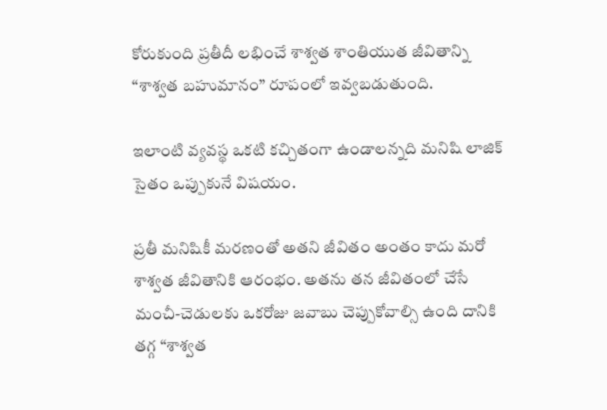కోరుకుంది ప్రతీదీ లభించే శాశ్వత శాంతియుత జీవితాన్ని “శాశ్వత బహుమానం” రూపంలో ఇవ్వబడుతుంది.

ఇలాంటి వ్యవస్థ ఒకటి కచ్చితంగా ఉండాలన్నది మనిషి లాజిక్ సైతం ఒప్పుకునే విషయం.

ప్రతీ మనిషికీ మరణంతో అతని జీవితం అంతం కాదు మరో శాశ్వత జీవితానికి ఆరంభం. అతను తన జీవితంలో చేసే మంచీ-చెడులకు ఒకరోజు జవాబు చెప్పుకోవాల్సి ఉంది దానికి తగ్గ “శాశ్వత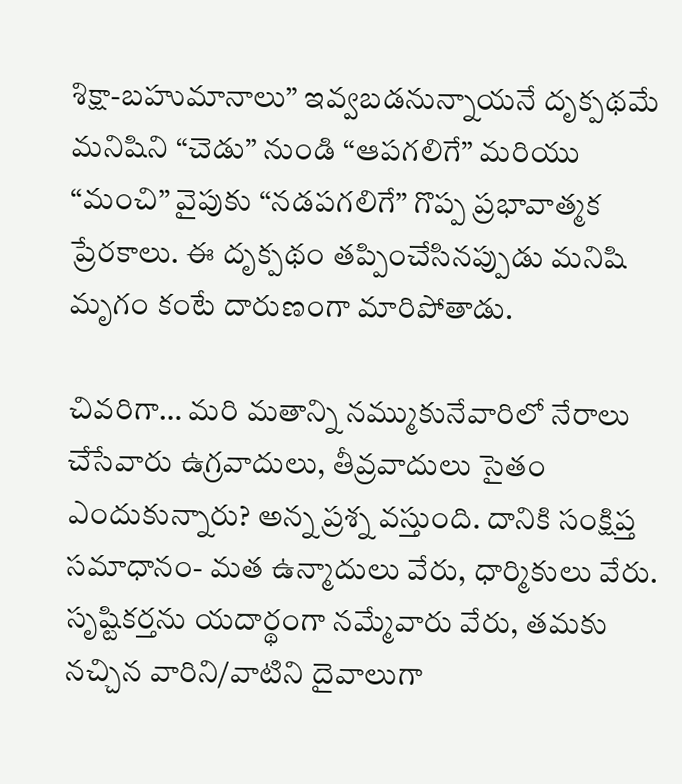శిక్షా-బహుమానాలు” ఇవ్వబడనున్నాయనే దృక్పథమే మనిషిని “చెడు” నుండి “ఆపగలిగే” మరియు “మంచి” వైపుకు “నడపగలిగే” గొప్ప ప్రభావాత్మక ప్రేరకాలు. ఈ దృక్పథం తప్పించేసినప్పుడు మనిషి మృగం కంటే దారుణంగా మారిపోతాడు.

చివరిగా… మరి మతాన్ని నమ్ముకునేవారిలో నేరాలు చేసేవారు ఉగ్రవాదులు, తీవ్రవాదులు సైతం ఎందుకున్నారు? అన్న ప్రశ్న వస్తుంది. దానికి సంక్షిప్త సమాధానం- మత ఉన్మాదులు వేరు, ధార్మికులు వేరు. సృష్టికర్తను యదార్థంగా నమ్మేవారు వేరు, తమకు నచ్చిన వారిని/వాటిని దైవాలుగా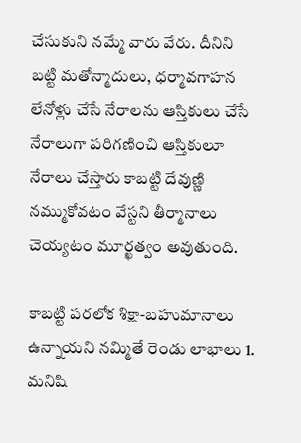చేసుకుని నమ్మే వారు వేరు. దీనిని బట్టి మతోన్మాదులు, ధర్మావగాహన లేనోళ్లు చేసే నేరాలను ఆస్తికులు చేసే నేరాలుగా పరిగణించి ఆస్తికులూ నేరాలు చేస్తారు కాబట్టి దేవుణ్ణి నమ్ముకోవటం వేస్టని తీర్మానాలు చెయ్యటం మూర్ఖత్వం అవుతుంది.

కాబట్టి పరలోక శిక్షా-బహుమానాలు ఉన్నాయని నమ్మితే రెండు లాభాలు 1. మనిషి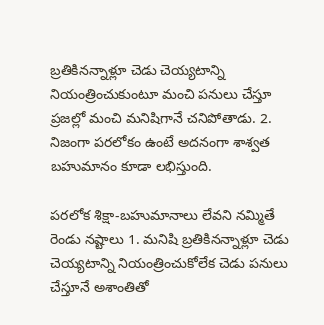బ్రతికినన్నాళ్లూ చెడు చెయ్యటాన్ని నియంత్రించుకుంటూ మంచి పనులు చేస్తూ ప్రజల్లో మంచి మనిషిగానే చనిపోతాడు. 2. నిజంగా పరలోకం ఉంటే అదనంగా శాశ్వత బహుమానం కూడా లభిస్తుంది.

పరలోక శిక్షా-బహుమానాలు లేవని నమ్మితే రెండు నష్టాలు 1. మనిషి బ్రతికినన్నాళ్లూ చెడు చెయ్యటాన్ని నియంత్రించుకోలేక చెడు పనులు చేస్తూనే అశాంతితో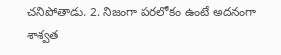చనిపోతాడు. 2. నిజంగా పరలోకం ఉంటే అదనంగా శాశ్వత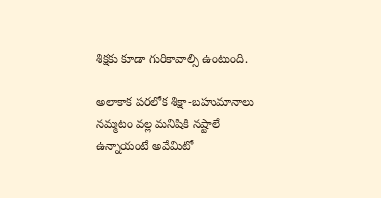శిక్షకు కూడా గురికావాల్సి ఉంటుంది.

అలాకాక పరలోక శిక్షా-బహుమానాలు నమ్మటం వల్ల మనిషికి నష్టాలే ఉన్నాయంటే అవేమిటో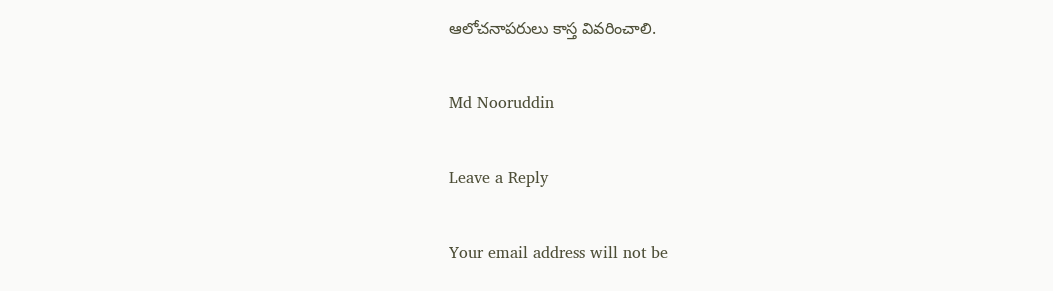ఆలోచనాపరులు కాస్త వివరించాలి.

Md Nooruddin

Leave a Reply

Your email address will not be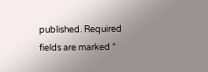published. Required fields are marked *